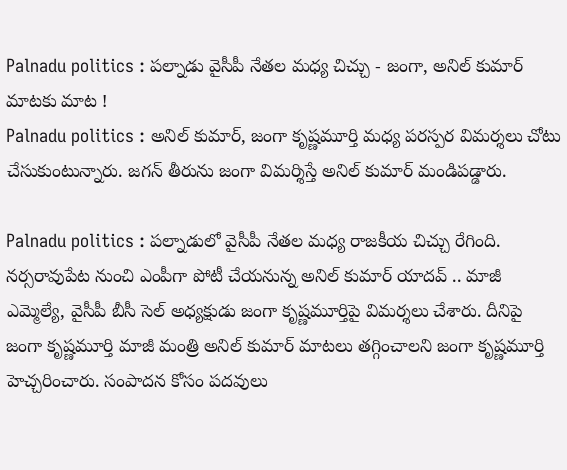Palnadu politics : పల్నాడు వైసీపీ నేతల మధ్య చిచ్చు - జంగా, అనిల్ కుమార్ మాటకు మాట !
Palnadu politics : అనిల్ కుమార్, జంగా కృష్ణమూర్తి మధ్య పరస్పర విమర్శలు చోటు చేసుకుంటున్నారు. జగన్ తీరును జంగా విమర్శిస్తే అనిల్ కుమార్ మండిపడ్డారు.

Palnadu politics : పల్నాడులో వైసీపీ నేతల మధ్య రాజకీయ చిచ్చు రేగింది. నర్సరావుపేట నుంచి ఎంపీగా పోటీ చేయనున్న అనిల్ కుమార్ యాదవ్ .. మాజీ ఎమ్మెల్యే, వైసీపీ బీసీ సెల్ అధ్యక్షుడు జంగా కృష్ణమూర్తిపై విమర్శలు చేశారు. దీనిపై జంగా కృష్ణమూర్తి మాజీ మంత్రి అనిల్ కుమార్ మాటలు తగ్గించాలని జంగా కృష్ణమూర్తి హెచ్చరించారు. సంపాదన కోసం పదవులు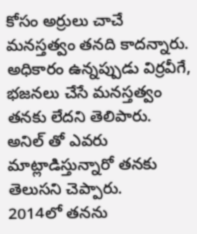కోసం అర్రులు చాచే మనస్తత్వం తనది కాదన్నారు. అధికారం ఉన్నప్పుడు విర్రవీగే, భజనలు చేసే మనస్తత్వం తనకు లేదని తెలిపారు. అనిల్ తో ఎవరు మాట్లాడిస్తున్నారో తనకు తెలుసని చెప్పారు.
2014లో తనను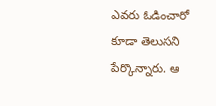ఎవరు ఓడించారో కూడా తెలుసని పేర్కొన్నారు. ఆ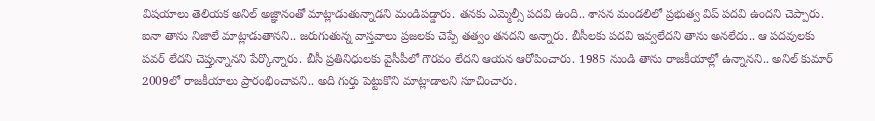విషయాలు తెలియక అనిల్ అజ్ఞానంతో మాట్లాడుతున్నాడని మండిపడ్డారు. తనకు ఎమ్మెల్సీ పదవి ఉంది.. శాసన మండలిలో ప్రభుత్వ విప్ పదవి ఉందని చెప్పారు. ఐనా తాను నిజాలే మాట్లాడుతానని.. జరుగుతున్న వాస్తవాలు ప్రజలకు చెప్పే తత్వం తనదని అన్నారు. బీసీలకు పదవి ఇవ్వలేదని తాను అనలేదు.. ఆ పదవులకు పవర్ లేదని చెప్తున్నానని పేర్కొన్నారు. బీసీ ప్రతినిధులకు వైసీపీలో గౌరవం లేదని ఆయన ఆరోపించారు. 1985 నుండి తాను రాజకీయాల్లో ఉన్నానని.. అనిల్ కుమార్ 2009లో రాజకీయాలు ప్రారంభించావని.. అది గుర్తు పెట్టుకొని మాట్లాడాలని సూచించారు.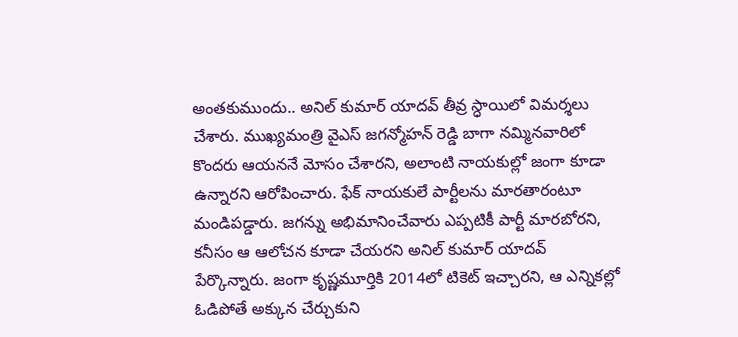అంతకుముందు.. అనిల్ కుమార్ యాదవ్ తీవ్ర స్ధాయిలో విమర్శలు చేశారు. ముఖ్యమంత్రి వైఎస్ జగన్మోహన్ రెడ్డి బాగా నమ్మినవారిలో కొందరు ఆయననే మోసం చేశారని, అలాంటి నాయకుల్లో జంగా కూడా ఉన్నారని ఆరోపించారు. ఫేక్ నాయకులే పార్టీలను మారతారంటూ మండిపడ్డారు. జగన్ను అభిమానించేవారు ఎప్పటికీ పార్టీ మారబోరని, కనీసం ఆ ఆలోచన కూడా చేయరని అనిల్ కుమార్ యాదవ్ పేర్కొన్నారు. జంగా కృష్ణమూర్తికి 2014లో టికెట్ ఇచ్చారని, ఆ ఎన్నికల్లో ఓడిపోతే అక్కున చేర్చుకుని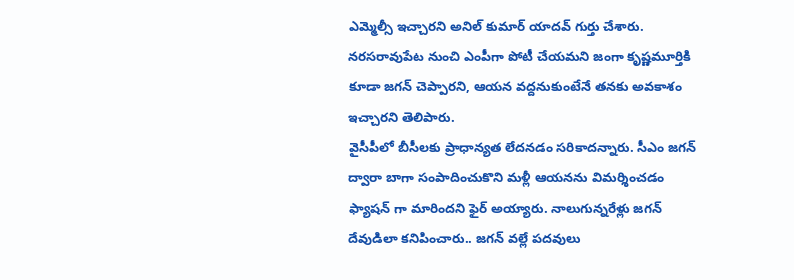ఎమ్మెల్సీ ఇచ్చారని అనిల్ కుమార్ యాదవ్ గుర్తు చేశారు. నరసరావుపేట నుంచి ఎంపీగా పోటీ చేయమని జంగా కృష్ణమూర్తికి కూడా జగన్ చెప్పారని, ఆయన వద్దనుకుంటేనే తనకు అవకాశం ఇచ్చారని తెలిపారు.
వైసీపీలో బీసీలకు ప్రాధాన్యత లేదనడం సరికాదన్నారు. సీఎం జగన్ ద్వారా బాగా సంపాదించుకొని మళ్లీ ఆయనను విమర్శించడం ఫ్యాషన్ గా మారిందని ఫైర్ అయ్యారు. నాలుగున్నరేళ్లు జగన్ దేవుడిలా కనిపించారు.. జగన్ వల్లే పదవులు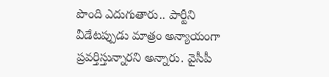పొంది ఎదుగుతారు.. పార్టీని వీడేటప్పుడు మాత్రం అన్యాయంగా ప్రవర్తిస్తున్నారని అన్నారు. వైసీపీ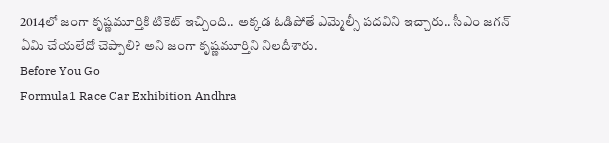2014లో జంగా కృష్ణమూర్తికి టికెట్ ఇచ్చింది.. అక్కడ ఓడిపోతే ఎమ్మెల్సీ పదవిని ఇచ్చారు.. సీఎం జగన్ ఏమి చేయలేదో చెప్పాలి? అని జంగా కృష్ణమూర్తిని నిలదీశారు.
Before You Go
Formula1 Race Car Exhibition Andhra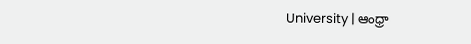University | ఆంధ్రా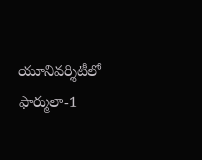యూనివర్శిటీలో ఫార్ములా-1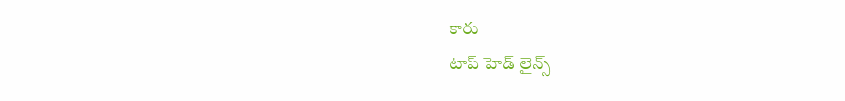కారు
టాప్ హెడ్ లైన్స్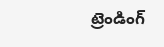ట్రెండింగ్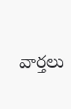వార్తలు